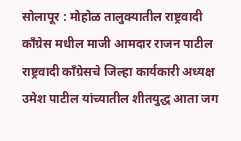सोलापूर : मोहोळ तालुक्यातील राष्ट्रवादी काँग्रेस मधील माजी आमदार राजन पाटील राष्ट्रवादी काँग्रेसचे जिल्हा कार्यकारी अध्यक्ष उमेश पाटील यांच्यातील शीतयुद्ध आता जग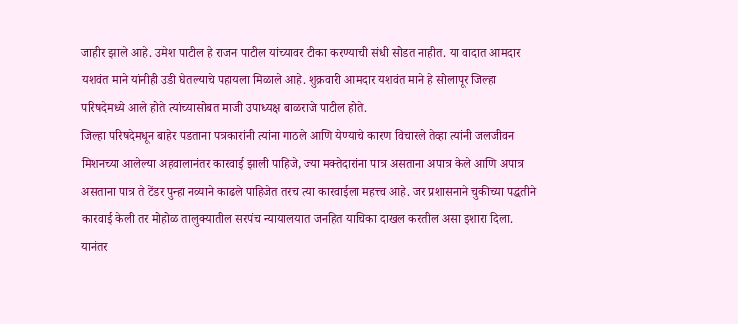जाहीर झाले आहे. उमेश पाटील हे राजन पाटील यांच्यावर टीका करण्याची संधी सोडत नाहीत. या वादात आमदार यशवंत माने यांनीही उडी घेतल्याचे पहायला मिळाले आहे. शुक्रवारी आमदार यशवंत माने हे सोलापूर जिल्हा परिषदेमध्ये आले होते त्यांच्यासोबत माजी उपाध्यक्ष बाळराजे पाटील होते.
जिल्हा परिषदेमधून बाहेर पडताना पत्रकारांनी त्यांना गाठले आणि येण्याचे कारण विचारले तेव्हा त्यांनी जलजीवन मिशनच्या आलेल्या अहवालानंतर कारवाई झाली पाहिजे, ज्या मक्तेदारांना पात्र असताना अपात्र केले आणि अपात्र असताना पात्र ते टेंडर पुन्हा नव्याने काढले पाहिजेत तरच त्या कारवाईला महत्त्व आहे. जर प्रशासनाने चुकीच्या पद्धतीने कारवाई केली तर मोहोळ तालुक्यातील सरपंच न्यायालयात जनहित याचिका दाखल करतील असा इशारा दिला.
यानंतर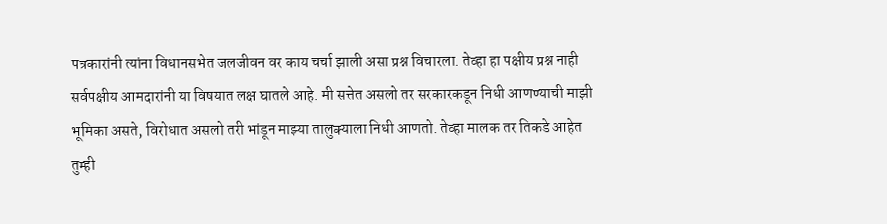पत्रकारांनी त्यांना विधानसभेत जलजीवन वर काय चर्चा झाली असा प्रश्न विचारला. तेव्हा हा पक्षीय प्रश्न नाही सर्वपक्षीय आमदारांनी या विषयात लक्ष घातले आहे. मी सत्तेत असलो तर सरकारकडून निधी आणण्याची माझी भूमिका असते, विरोधात असलो तरी भांडून माझ्या तालुक्याला निधी आणतो. तेव्हा मालक तर तिकडे आहेत तुम्ही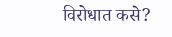विरोधात कसे?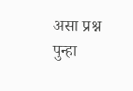असा प्रश्न पुन्हा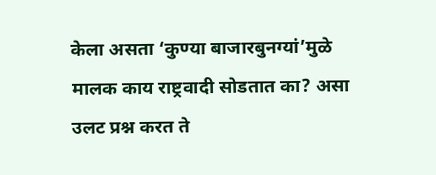केला असता ‘कुण्या बाजारबुनग्यां’मुळे मालक काय राष्ट्रवादी सोडतात का? असा उलट प्रश्न करत ते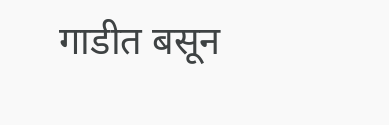गाडीत बसून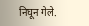निघून गेले.